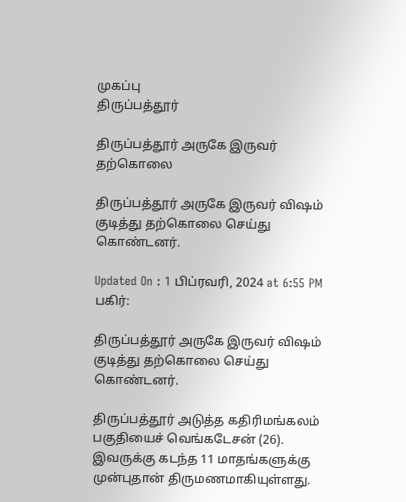முகப்பு
திருப்பத்தூர்

திருப்பத்தூர் அருகே இருவர் தற்கொலை

திருப்பத்தூர் அருகே இருவர் விஷம் குடித்து தற்கொலை செய்து கொண்டனர்.

Updated On : 1 பிப்ரவரி, 2024 at 6:55 PM
பகிர்:

திருப்பத்தூர் அருகே இருவர் விஷம் குடித்து தற்கொலை செய்து கொண்டனர்.

திருப்பத்தூர் அடுத்த கதிரிமங்கலம் பகுதியைச் வெங்கடேசன் (26). இவருக்கு கடந்த 11 மாதங்களுக்கு முன்புதான் திருமணமாகியுள்ளது.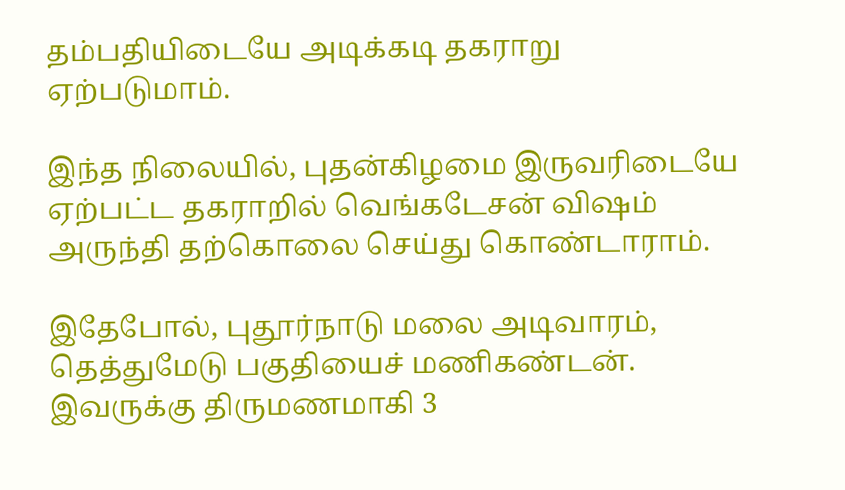தம்பதியிடையே அடிக்கடி தகராறு ஏற்படுமாம்.

இந்த நிலையில், புதன்கிழமை இருவரிடையே ஏற்பட்ட தகராறில் வெங்கடேசன் விஷம் அருந்தி தற்கொலை செய்து கொண்டாராம்.

இதேபோல், புதூர்நாடு மலை அடிவாரம், தெத்துமேடு பகுதியைச் மணிகண்டன். இவருக்கு திருமணமாகி 3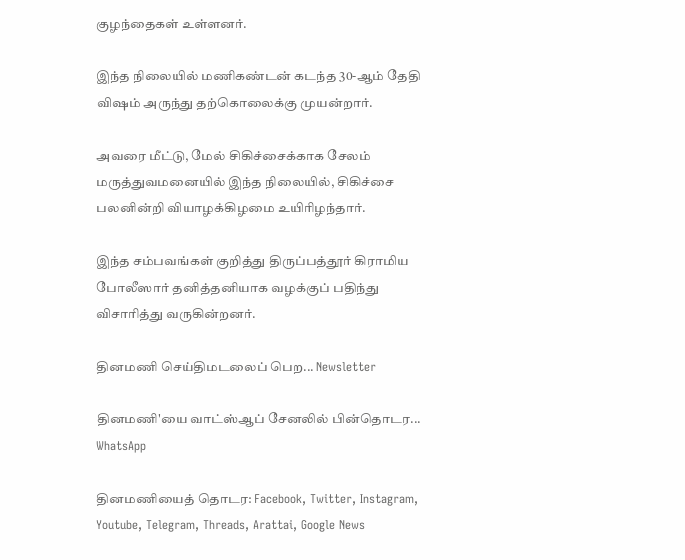குழந்தைகள் உள்ளனர்.

இந்த நிலையில் மணிகண்டன் கடந்த 30-ஆம் தேதி விஷம் அருந்து தற்கொலைக்கு முயன்றார்.

அவரை மீட்டு, மேல் சிகிச்சைக்காக சேலம் மருத்துவமனையில் இந்த நிலையில், சிகிச்சை பலனின்றி வியாழக்கிழமை உயிரிழந்தார்.

இந்த சம்பவங்கள் குறித்து திருப்பத்தூர் கிராமிய போலீஸார் தனித்தனியாக வழக்குப் பதிந்து விசாரித்து வருகின்றனர்.

தினமணி செய்திமடலைப் பெற... Newsletter

தினமணி'யை வாட்ஸ்ஆப் சேனலில் பின்தொடர... WhatsApp

தினமணியைத் தொடர: Facebook, Twitter, Instagram, Youtube, Telegram, Threads, Arattai, Google News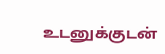உடனுக்குடன்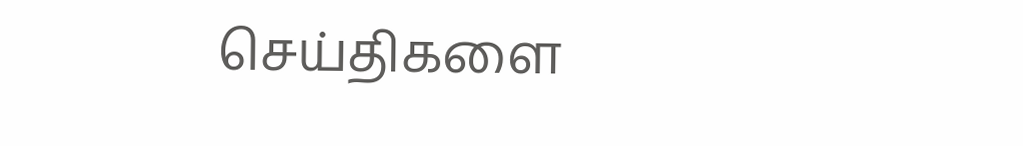செய்திகளை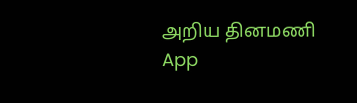அறிய தினமணி App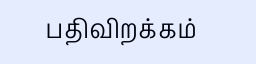பதிவிறக்கம்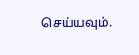செய்யவும்.